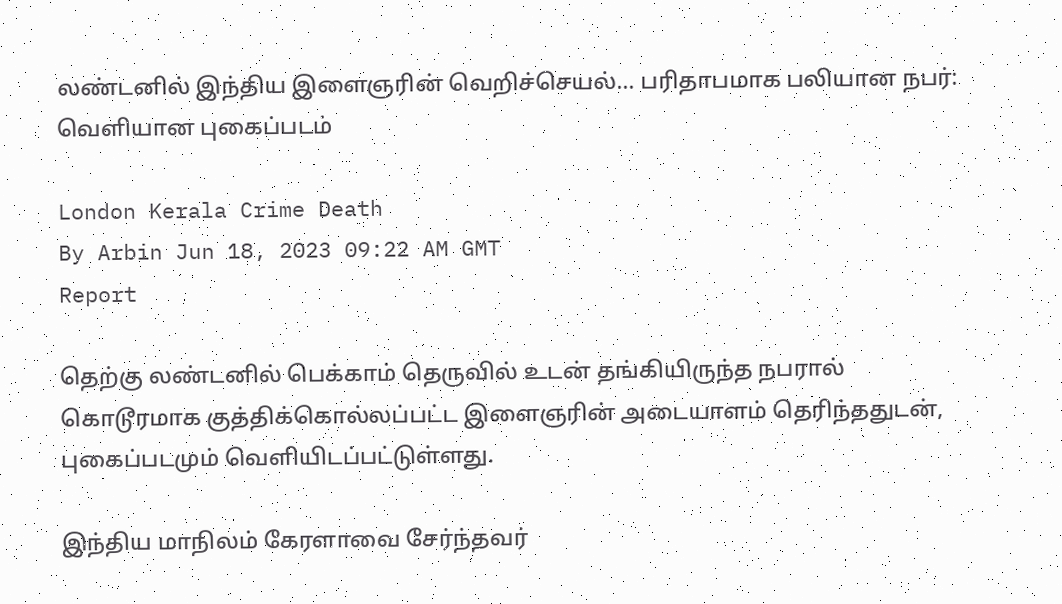லண்டனில் இந்திய இளைஞரின் வெறிச்செயல்... பரிதாபமாக பலியான நபர்: வெளியான புகைப்படம்

London Kerala Crime Death
By Arbin Jun 18, 2023 09:22 AM GMT
Report

தெற்கு லண்டனில் பெக்காம் தெருவில் உடன் தங்கியிருந்த நபரால் கொடூரமாக குத்திக்கொல்லப்பட்ட இளைஞரின் அடையாளம் தெரிந்ததுடன், புகைப்படமும் வெளியிடப்பட்டுள்ளது.

இந்திய மாநிலம் கேரளாவை சேர்ந்தவர்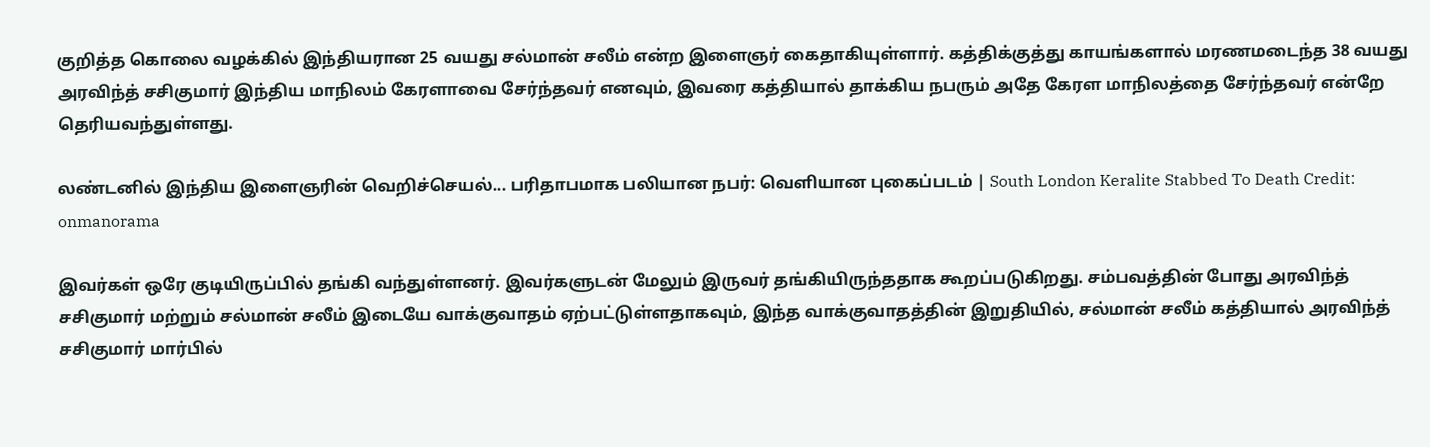குறித்த கொலை வழக்கில் இந்தியரான 25 வயது சல்மான் சலீம் என்ற இளைஞர் கைதாகியுள்ளார். கத்திக்குத்து காயங்களால் மரணமடைந்த 38 வயது அரவிந்த் சசிகுமார் இந்திய மாநிலம் கேரளாவை சேர்ந்தவர் எனவும், இவரை கத்தியால் தாக்கிய நபரும் அதே கேரள மாநிலத்தை சேர்ந்தவர் என்றே தெரியவந்துள்ளது.

லண்டனில் இந்திய இளைஞரின் வெறிச்செயல்... பரிதாபமாக பலியான நபர்: வெளியான புகைப்படம் | South London Keralite Stabbed To Death Credit: onmanorama

இவர்கள் ஒரே குடியிருப்பில் தங்கி வந்துள்ளனர். இவர்களுடன் மேலும் இருவர் தங்கியிருந்ததாக கூறப்படுகிறது. சம்பவத்தின் போது அரவிந்த் சசிகுமார் மற்றும் சல்மான் சலீம் இடையே வாக்குவாதம் ஏற்பட்டுள்ளதாகவும், இந்த வாக்குவாதத்தின் இறுதியில், சல்மான் சலீம் கத்தியால் அரவிந்த் சசிகுமார் மார்பில்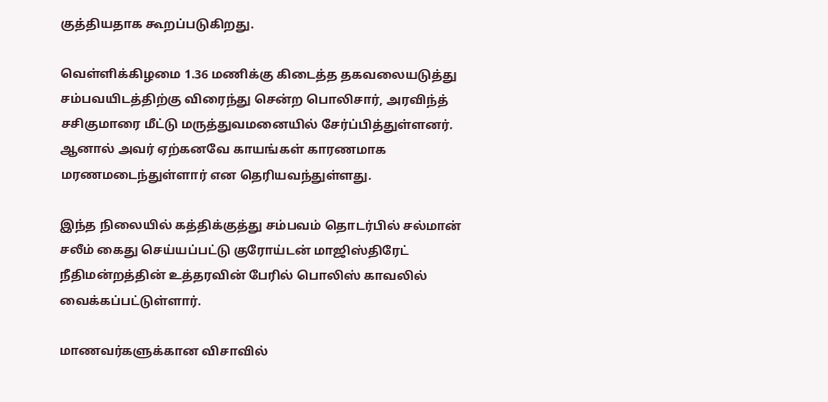குத்தியதாக கூறப்படுகிறது.

வெள்ளிக்கிழமை 1.36 மணிக்கு கிடைத்த தகவலையடுத்து சம்பவயிடத்திற்கு விரைந்து சென்ற பொலிசார், அரவிந்த் சசிகுமாரை மீட்டு மருத்துவமனையில் சேர்ப்பித்துள்ளனர். ஆனால் அவர் ஏற்கனவே காயங்கள் காரணமாக மரணமடைந்துள்ளார் என தெரியவந்துள்ளது.

இந்த நிலையில் கத்திக்குத்து சம்பவம் தொடர்பில் சல்மான் சலீம் கைது செய்யப்பட்டு குரோய்டன் மாஜிஸ்திரேட் நீதிமன்றத்தின் உத்தரவின் பேரில் பொலிஸ் காவலில் வைக்கப்பட்டுள்ளார்.

மாணவர்களுக்கான விசாவில்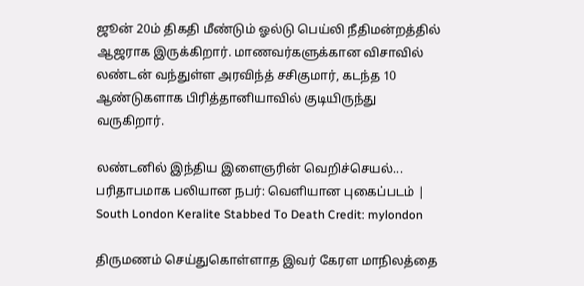ஜூன் 20ம் திகதி மீண்டும் ஓல்டு பெய்லி நீதிமன்றத்தில் ஆஜராக இருக்கிறார். மாணவர்களுக்கான விசாவில் லண்டன் வந்துள்ள அரவிந்த் சசிகுமார், கடந்த 10 ஆண்டுகளாக பிரித்தானியாவில் குடியிருந்து வருகிறார்.

லண்டனில் இந்திய இளைஞரின் வெறிச்செயல்... பரிதாபமாக பலியான நபர்: வெளியான புகைப்படம் | South London Keralite Stabbed To Death Credit: mylondon

திருமணம் செய்துகொள்ளாத இவர் கேரள மாநிலத்தை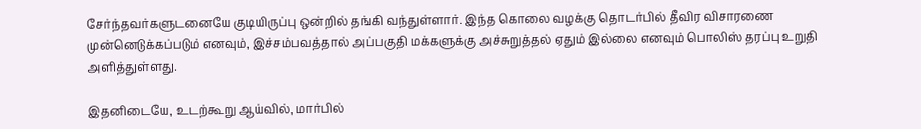சேர்ந்தவர்களுடனையே குடியிருப்பு ஒன்றில் தங்கி வந்துள்ளார். இந்த கொலை வழக்கு தொடர்பில் தீவிர விசாரணை முன்னெடுக்கப்படும் எனவும், இச்சம்பவத்தால் அப்பகுதி மக்களுக்கு அச்சுறுத்தல் ஏதும் இல்லை எனவும் பொலிஸ் தரப்பு உறுதி அளித்துள்ளது.

இதனிடையே, உடற்கூறு ஆய்வில், மார்பில்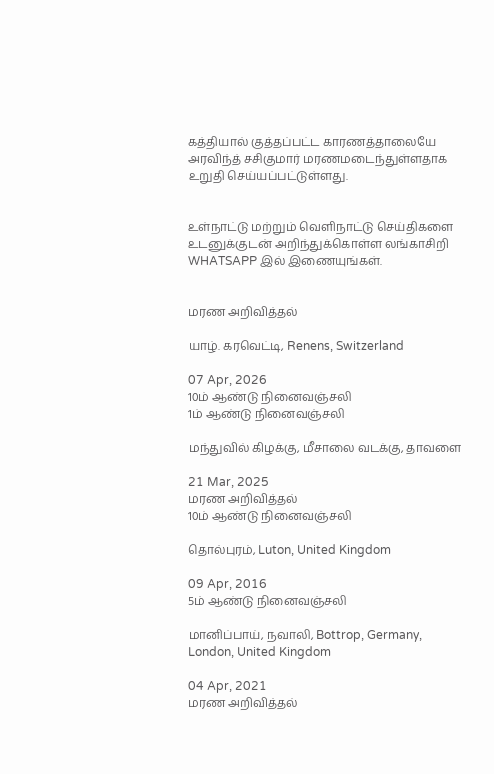கத்தியால் குத்தப்பட்ட காரணத்தாலையே அரவிந்த் சசிகுமார் மரணமடைந்துள்ளதாக உறுதி செய்யப்பட்டுள்ளது.


உள்நாட்டு மற்றும் வெளிநாட்டு செய்திகளை உடனுக்குடன் அறிந்துக்கொள்ள லங்காசிறி WHATSAPP இல் இணையுங்கள்.


மரண அறிவித்தல்

யாழ். கரவெட்டி, Renens, Switzerland

07 Apr, 2026
10ம் ஆண்டு நினைவஞ்சலி
1ம் ஆண்டு நினைவஞ்சலி

மந்துவில் கிழக்கு, மீசாலை வடக்கு, தாவளை

21 Mar, 2025
மரண அறிவித்தல்
10ம் ஆண்டு நினைவஞ்சலி

தொல்புரம், Luton, United Kingdom

09 Apr, 2016
5ம் ஆண்டு நினைவஞ்சலி

மானிப்பாய், நவாலி, Bottrop, Germany, London, United Kingdom

04 Apr, 2021
மரண அறிவித்தல்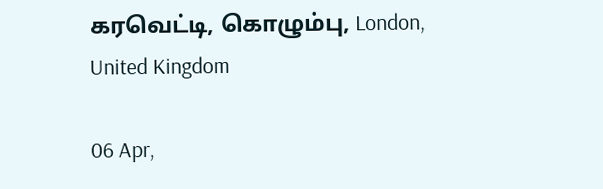கரவெட்டி, கொழும்பு, London, United Kingdom

06 Apr,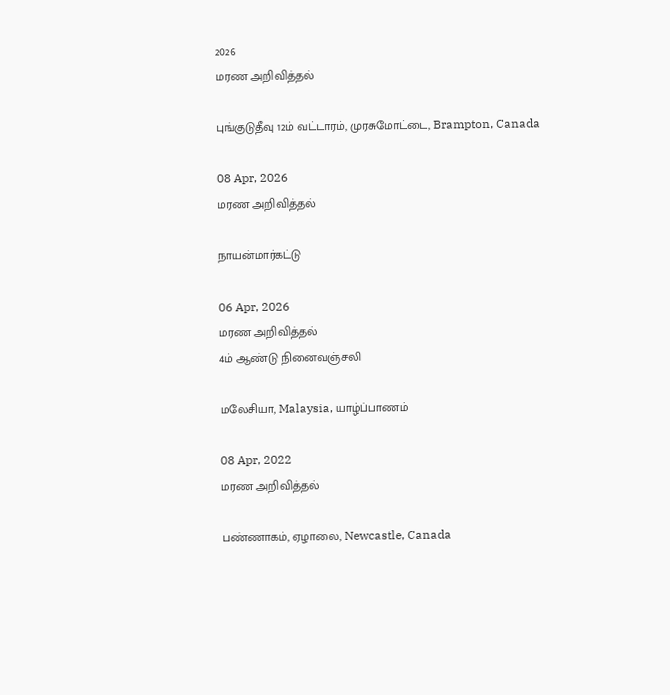2026
மரண அறிவித்தல்

புங்குடுதீவு 12ம் வட்டாரம், முரசுமோட்டை, Brampton, Canada

08 Apr, 2026
மரண அறிவித்தல்

நாயன்மார்கட்டு

06 Apr, 2026
மரண அறிவித்தல்
4ம் ஆண்டு நினைவஞ்சலி

மலேசியா, Malaysia, யாழ்ப்பாணம்

08 Apr, 2022
மரண அறிவித்தல்

பண்ணாகம், ஏழாலை, Newcastle, Canada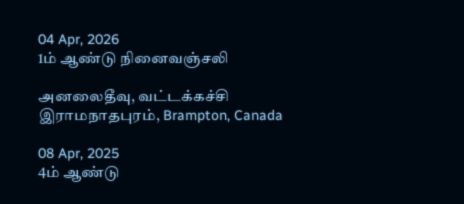04 Apr, 2026
1ம் ஆண்டு நினைவஞ்சலி

அனலைதீவு, வட்டக்கச்சி இராமநாதபுரம், Brampton, Canada

08 Apr, 2025
4ம் ஆண்டு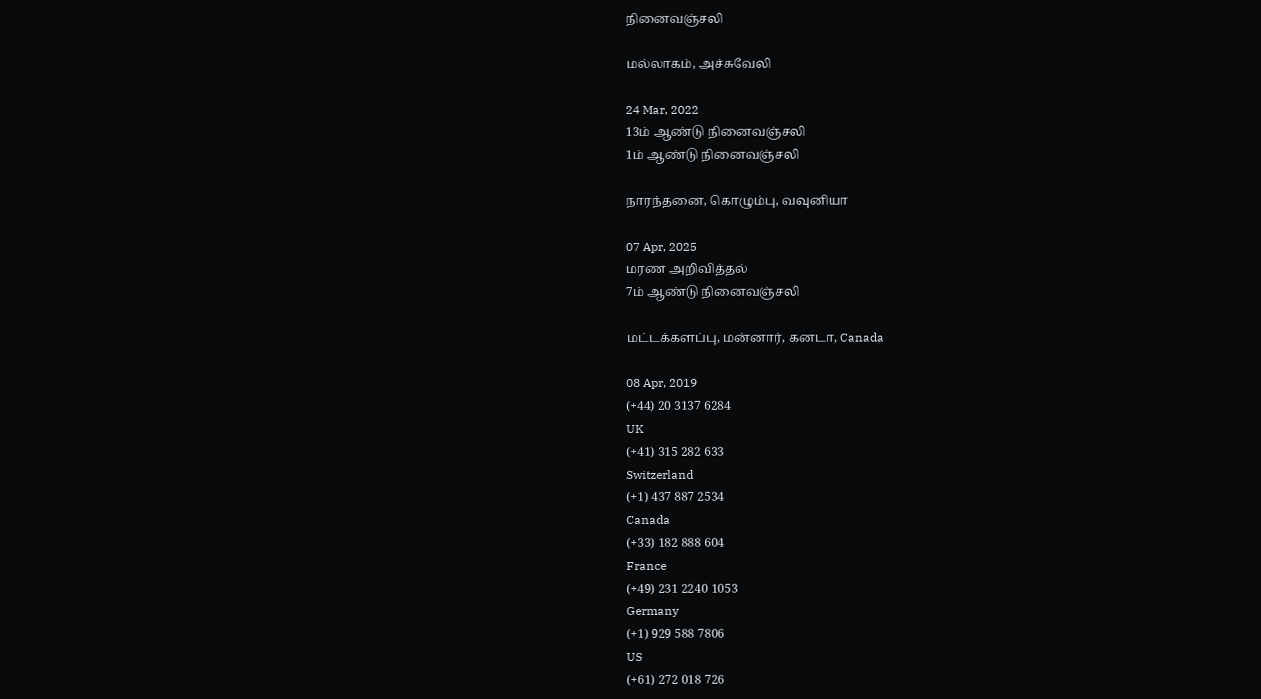நினைவஞ்சலி

மல்லாகம், அச்சுவேலி

24 Mar, 2022
13ம் ஆண்டு நினைவஞ்சலி
1ம் ஆண்டு நினைவஞ்சலி

நாரந்தனை, கொழும்பு, வவுனியா

07 Apr, 2025
மரண அறிவித்தல்
7ம் ஆண்டு நினைவஞ்சலி

மட்டக்களப்பு, மன்னார், கனடா, Canada

08 Apr, 2019
(+44) 20 3137 6284
UK
(+41) 315 282 633
Switzerland
(+1) 437 887 2534
Canada
(+33) 182 888 604
France
(+49) 231 2240 1053
Germany
(+1) 929 588 7806
US
(+61) 272 018 726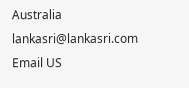Australia
lankasri@lankasri.com
Email US